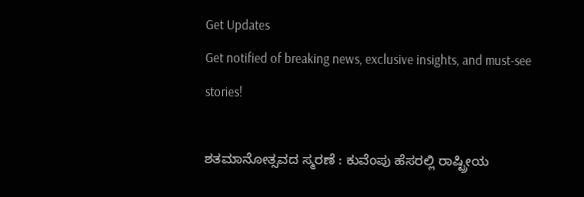Get Updates
Get notified of breaking news, exclusive insights, and must-see stories!

ಶತಮಾನೋತ್ಸವದ ಸ್ಮರಣೆ : ಕುವೆಂಪು ಹೆಸರಲ್ಲಿ ರಾಷ್ಟ್ರೀಯ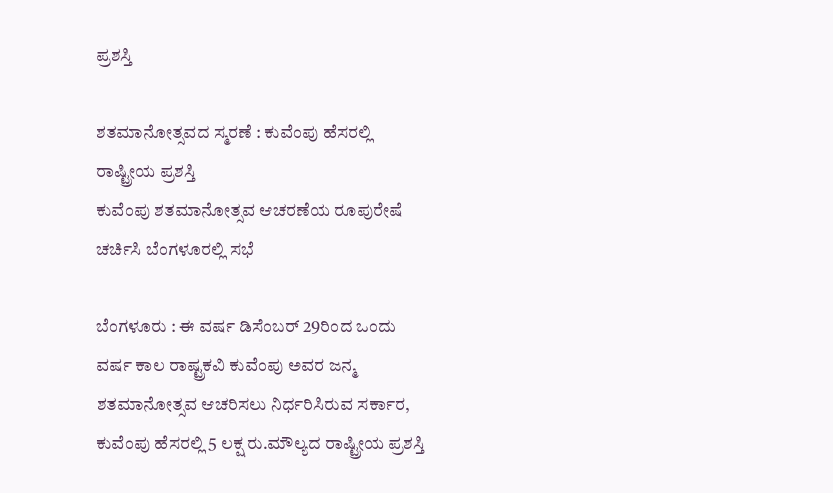ಪ್ರಶಸ್ತಿ

ಶತಮಾನೋತ್ಸವದ ಸ್ಮರಣೆ : ಕುವೆಂಪು ಹೆಸರಲ್ಲಿ ರಾಷ್ಟ್ರೀಯ ಪ್ರಶಸ್ತಿ
ಕುವೆಂಪು ಶತಮಾನೋತ್ಸವ ಆಚರಣೆಯ ರೂಪುರೇಷೆ ಚರ್ಚಿಸಿ ಬೆಂಗಳೂರಲ್ಲಿ ಸಭೆ

ಬೆಂಗಳೂರು : ಈ ವರ್ಷ ಡಿಸೆಂಬರ್‌ 29ರಿಂದ ಒಂದು ವರ್ಷ ಕಾಲ ರಾಷ್ಟ್ರಕವಿ ಕುವೆಂಪು ಅವರ ಜನ್ಮ ಶತಮಾನೋತ್ಸವ ಆಚರಿಸಲು ನಿರ್ಧರಿಸಿರುವ ಸರ್ಕಾರ, ಕುವೆಂಪು ಹೆಸರಲ್ಲಿ 5 ಲಕ್ಷ ರು.ಮೌಲ್ಯದ ರಾಷ್ಟ್ರೀಯ ಪ್ರಶಸ್ತಿ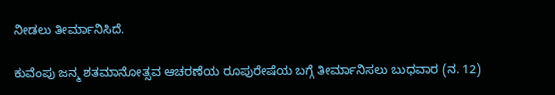ನೀಡಲು ತೀರ್ಮಾನಿಸಿದೆ.

ಕುವೆಂಪು ಜನ್ಮ ಶತಮಾನೋತ್ಸವ ಆಚರಣೆಯ ರೂಪುರೇಷೆಯ ಬಗ್ಗೆ ತೀರ್ಮಾನಿಸಲು ಬುಧವಾರ (ನ. 12)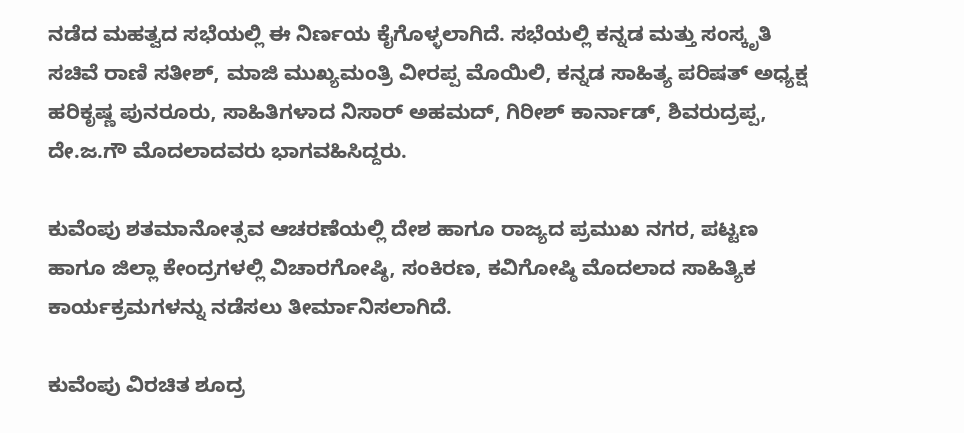ನಡೆದ ಮಹತ್ವದ ಸಭೆಯಲ್ಲಿ ಈ ನಿರ್ಣಯ ಕೈಗೊಳ್ಳಲಾಗಿದೆ. ಸಭೆಯಲ್ಲಿ ಕನ್ನಡ ಮತ್ತು ಸಂಸ್ಕೃತಿ ಸಚಿವೆ ರಾಣಿ ಸತೀಶ್‌, ಮಾಜಿ ಮುಖ್ಯಮಂತ್ರಿ ವೀರಪ್ಪ ಮೊಯಿಲಿ, ಕನ್ನಡ ಸಾಹಿತ್ಯ ಪರಿಷತ್‌ ಅಧ್ಯಕ್ಷ ಹರಿಕೃಷ್ಣ ಪುನರೂರು, ಸಾಹಿತಿಗಳಾದ ನಿಸಾರ್‌ ಅಹಮದ್‌, ಗಿರೀಶ್‌ ಕಾರ್ನಾಡ್‌, ಶಿವರುದ್ರಪ್ಪ, ದೇ.ಜ.ಗೌ ಮೊದಲಾದವರು ಭಾಗವಹಿಸಿದ್ದರು.

ಕುವೆಂಪು ಶತಮಾನೋತ್ಸವ ಆಚರಣೆಯಲ್ಲಿ ದೇಶ ಹಾಗೂ ರಾಜ್ಯದ ಪ್ರಮುಖ ನಗರ, ಪಟ್ಟಣ ಹಾಗೂ ಜಿಲ್ಲಾ ಕೇಂದ್ರಗಳಲ್ಲಿ ವಿಚಾರಗೋಷ್ಠಿ, ಸಂಕಿರಣ, ಕವಿಗೋಷ್ಠಿ ಮೊದಲಾದ ಸಾಹಿತ್ಯಿಕ ಕಾರ್ಯಕ್ರಮಗಳನ್ನು ನಡೆಸಲು ತೀರ್ಮಾನಿಸಲಾಗಿದೆ.

ಕುವೆಂಪು ವಿರಚಿತ ಶೂದ್ರ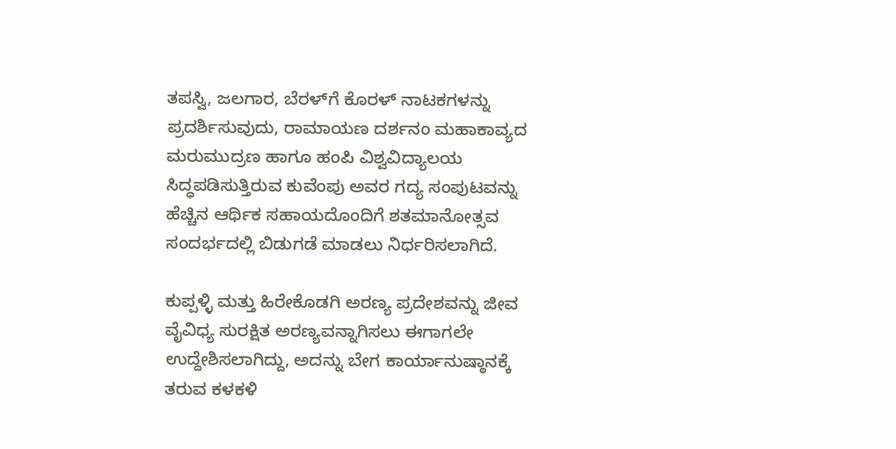ತಪಸ್ವಿ, ಜಲಗಾರ, ಬೆರಳ್‌ಗೆ ಕೊರಳ್‌ ನಾಟಕಗಳನ್ನು ಪ್ರದರ್ಶಿಸುವುದು, ರಾಮಾಯಣ ದರ್ಶನಂ ಮಹಾಕಾವ್ಯದ ಮರುಮುದ್ರಣ ಹಾಗೂ ಹಂಪಿ ವಿಶ್ವವಿದ್ಯಾಲಯ ಸಿದ್ಧಪಡಿಸುತ್ತಿರುವ ಕುವೆಂಪು ಅವರ ಗದ್ಯ ಸಂಪುಟವನ್ನು ಹೆಚ್ಚಿನ ಆರ್ಥಿಕ ಸಹಾಯದೊಂದಿಗೆ ಶತಮಾನೋತ್ಸವ ಸಂದರ್ಭದಲ್ಲಿ ಬಿಡುಗಡೆ ಮಾಡಲು ನಿರ್ಧರಿಸಲಾಗಿದೆ.

ಕುಪ್ಪಳ್ಳಿ ಮತ್ತು ಹಿರೇಕೊಡಗಿ ಅರಣ್ಯ ಪ್ರದೇಶವನ್ನು ಜೀವ ವೈವಿಧ್ಯ ಸುರಕ್ಷಿತ ಅರಣ್ಯವನ್ನಾಗಿಸಲು ಈಗಾಗಲೇ ಉದ್ದೇಶಿಸಲಾಗಿದ್ದು, ಅದನ್ನು ಬೇಗ ಕಾರ್ಯಾನುಷ್ಠಾನಕ್ಕೆ ತರುವ ಕಳಕಳಿ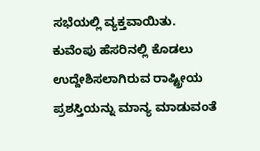ಸಭೆಯಲ್ಲಿ ವ್ಯಕ್ತವಾಯಿತು. ಕುವೆಂಪು ಹೆಸರಿನಲ್ಲಿ ಕೊಡಲು ಉದ್ದೇಶಿಸಲಾಗಿರುವ ರಾಷ್ಟ್ರೀಯ ಪ್ರಶಸ್ತಿಯನ್ನು ಮಾನ್ಯ ಮಾಡುವಂತೆ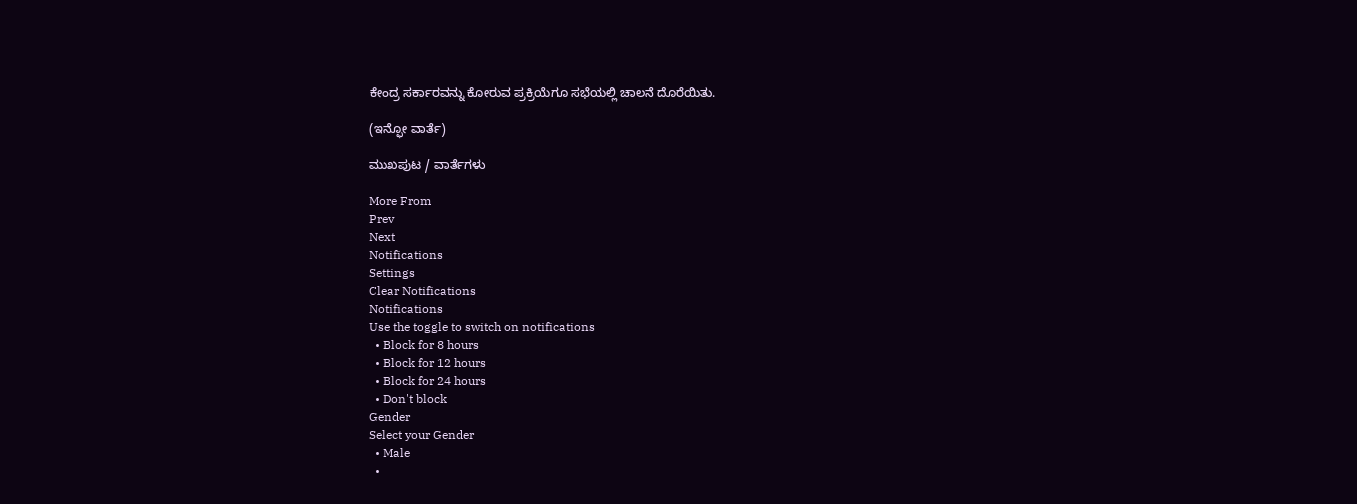ಕೇಂದ್ರ ಸರ್ಕಾರವನ್ನು ಕೋರುವ ಪ್ರಕ್ರಿಯೆಗೂ ಸಭೆಯಲ್ಲಿ ಚಾಲನೆ ದೊರೆಯಿತು.

(ಇನ್ಫೋ ವಾರ್ತೆ)

ಮುಖಪುಟ / ವಾರ್ತೆಗಳು

More From
Prev
Next
Notifications
Settings
Clear Notifications
Notifications
Use the toggle to switch on notifications
  • Block for 8 hours
  • Block for 12 hours
  • Block for 24 hours
  • Don't block
Gender
Select your Gender
  • Male
  •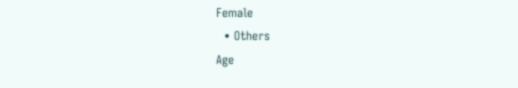Female
  • Others
Age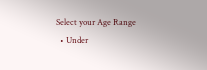Select your Age Range
  • Under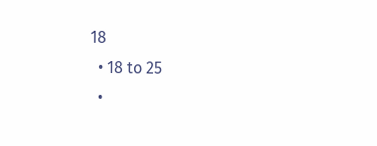18
  • 18 to 25
  •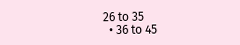26 to 35
  • 36 to 45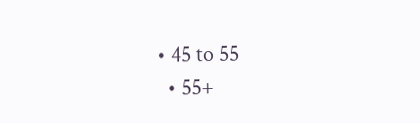• 45 to 55
  • 55+